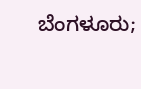ಬೆಂಗಳೂರು;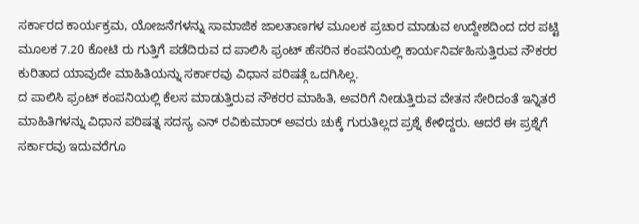ಸರ್ಕಾರದ ಕಾರ್ಯಕ್ರಮ, ಯೋಜನೆಗಳನ್ನು ಸಾಮಾಜಿಕ ಜಾಲತಾಣಗಳ ಮೂಲಕ ಪ್ರಚಾರ ಮಾಡುವ ಉದ್ದೇಶದಿಂದ ದರ ಪಟ್ಟಿ ಮೂಲಕ 7.20 ಕೋಟಿ ರು ಗುತ್ತಿಗೆ ಪಡೆದಿರುವ ದ ಪಾಲಿಸಿ ಫ್ರಂಟ್ ಹೆಸರಿನ ಕಂಪನಿಯಲ್ಲಿ ಕಾರ್ಯನಿರ್ವಹಿಸುತ್ತಿರುವ ನೌಕರರ ಕುರಿತಾದ ಯಾವುದೇ ಮಾಹಿತಿಯನ್ನು ಸರ್ಕಾರವು ವಿಧಾನ ಪರಿಷತ್ಗೆ ಒದಗಿಸಿಲ್ಲ.
ದ ಪಾಲಿಸಿ ಫ್ರಂಟ್ ಕಂಪನಿಯಲ್ಲಿ ಕೆಲಸ ಮಾಡುತ್ತಿರುವ ನೌಕರರ ಮಾಹಿತಿ, ಅವರಿಗೆ ನೀಡುತ್ತಿರುವ ವೇತನ ಸೇರಿದಂತೆ ಇನ್ನಿತರೆ ಮಾಹಿತಿಗಳನ್ನು ವಿಧಾನ ಪರಿಷತ್ನ ಸದಸ್ಯ ಎನ್ ರವಿಕುಮಾರ್ ಅವರು ಚುಕ್ಕೆ ಗುರುತಿಲ್ಲದ ಪ್ರಶ್ನೆ ಕೇಳಿದ್ದರು. ಆದರೆ ಈ ಪ್ರಶ್ನೆಗೆ ಸರ್ಕಾರವು ಇದುವರೆಗೂ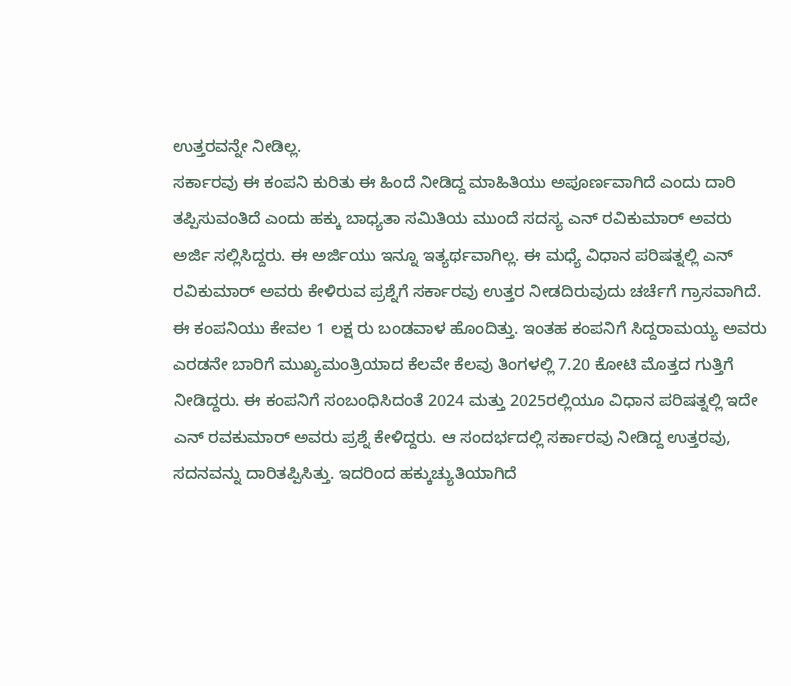ಉತ್ತರವನ್ನೇ ನೀಡಿಲ್ಲ.
ಸರ್ಕಾರವು ಈ ಕಂಪನಿ ಕುರಿತು ಈ ಹಿಂದೆ ನೀಡಿದ್ದ ಮಾಹಿತಿಯು ಅಪೂರ್ಣವಾಗಿದೆ ಎಂದು ದಾರಿ ತಪ್ಪಿಸುವಂತಿದೆ ಎಂದು ಹಕ್ಕು ಬಾಧ್ಯತಾ ಸಮಿತಿಯ ಮುಂದೆ ಸದಸ್ಯ ಎನ್ ರವಿಕುಮಾರ್ ಅವರು ಅರ್ಜಿ ಸಲ್ಲಿಸಿದ್ದರು. ಈ ಅರ್ಜಿಯು ಇನ್ನೂ ಇತ್ಯರ್ಥವಾಗಿಲ್ಲ. ಈ ಮಧ್ಯೆ ವಿಧಾನ ಪರಿಷತ್ನಲ್ಲಿ ಎನ್ ರವಿಕುಮಾರ್ ಅವರು ಕೇಳಿರುವ ಪ್ರಶ್ನೆಗೆ ಸರ್ಕಾರವು ಉತ್ತರ ನೀಡದಿರುವುದು ಚರ್ಚೆಗೆ ಗ್ರಾಸವಾಗಿದೆ.
ಈ ಕಂಪನಿಯು ಕೇವಲ 1 ಲಕ್ಷ ರು ಬಂಡವಾಳ ಹೊಂದಿತ್ತು. ಇಂತಹ ಕಂಪನಿಗೆ ಸಿದ್ದರಾಮಯ್ಯ ಅವರು ಎರಡನೇ ಬಾರಿಗೆ ಮುಖ್ಯಮಂತ್ರಿಯಾದ ಕೆಲವೇ ಕೆಲವು ತಿಂಗಳಲ್ಲಿ 7.20 ಕೋಟಿ ಮೊತ್ತದ ಗುತ್ತಿಗೆ ನೀಡಿದ್ದರು. ಈ ಕಂಪನಿಗೆ ಸಂಬಂಧಿಸಿದಂತೆ 2024 ಮತ್ತು 2025ರಲ್ಲಿಯೂ ವಿಧಾನ ಪರಿಷತ್ನಲ್ಲಿ ಇದೇ ಎನ್ ರವಕುಮಾರ್ ಅವರು ಪ್ರಶ್ನೆ ಕೇಳಿದ್ದರು. ಆ ಸಂದರ್ಭದಲ್ಲಿ ಸರ್ಕಾರವು ನೀಡಿದ್ದ ಉತ್ತರವು, ಸದನವನ್ನು ದಾರಿತಪ್ಪಿಸಿತ್ತು. ಇದರಿಂದ ಹಕ್ಕುಚ್ಯುತಿಯಾಗಿದೆ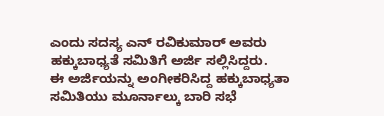ಎಂದು ಸದಸ್ಯ ಎನ್ ರವಿಕುಮಾರ್ ಅವರು ಹಕ್ಕುಬಾಧ್ಯತೆ ಸಮಿತಿಗೆ ಅರ್ಜಿ ಸಲ್ಲಿಸಿದ್ದರು.
ಈ ಅರ್ಜಿಯನ್ನು ಅಂಗೀಕರಿಸಿದ್ದ ಹಕ್ಕುಬಾಧ್ಯತಾ ಸಮಿತಿಯು ಮೂರ್ನಾಲ್ಕು ಬಾರಿ ಸಭೆ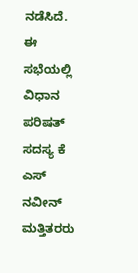ನಡೆಸಿದೆ. ಈ ಸಭೆಯಲ್ಲಿ ವಿಧಾನ ಪರಿಷತ್ ಸದಸ್ಯ ಕೆ ಎಸ್ ನವೀನ್ ಮತ್ತಿತರರು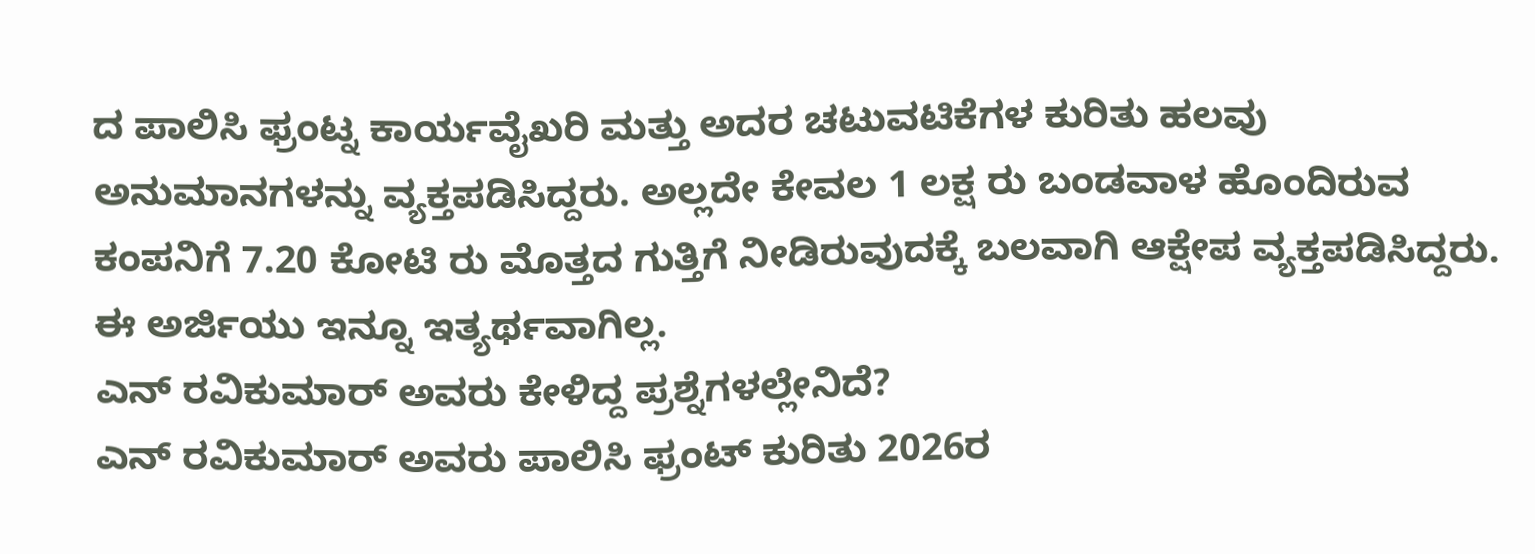ದ ಪಾಲಿಸಿ ಫ್ರಂಟ್ನ ಕಾರ್ಯವೈಖರಿ ಮತ್ತು ಅದರ ಚಟುವಟಿಕೆಗಳ ಕುರಿತು ಹಲವು ಅನುಮಾನಗಳನ್ನು ವ್ಯಕ್ತಪಡಿಸಿದ್ದರು. ಅಲ್ಲದೇ ಕೇವಲ 1 ಲಕ್ಷ ರು ಬಂಡವಾಳ ಹೊಂದಿರುವ ಕಂಪನಿಗೆ 7.20 ಕೋಟಿ ರು ಮೊತ್ತದ ಗುತ್ತಿಗೆ ನೀಡಿರುವುದಕ್ಕೆ ಬಲವಾಗಿ ಆಕ್ಷೇಪ ವ್ಯಕ್ತಪಡಿಸಿದ್ದರು. ಈ ಅರ್ಜಿಯು ಇನ್ನೂ ಇತ್ಯರ್ಥವಾಗಿಲ್ಲ.
ಎನ್ ರವಿಕುಮಾರ್ ಅವರು ಕೇಳಿದ್ದ ಪ್ರಶ್ನೆಗಳಲ್ಲೇನಿದೆ?
ಎನ್ ರವಿಕುಮಾರ್ ಅವರು ಪಾಲಿಸಿ ಫ್ರಂಟ್ ಕುರಿತು 2026ರ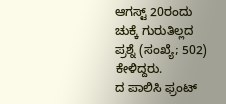ಆಗಸ್ಟ್ 20ರಂದು ಚುಕ್ಕೆ ಗುರುತಿಲ್ಲದ ಪ್ರಶ್ನೆ (ಸಂಖ್ಯೆ; 502) ಕೇಳಿದ್ದರು.
ದ ಪಾಲಿಸಿ ಫ್ರಂಟ್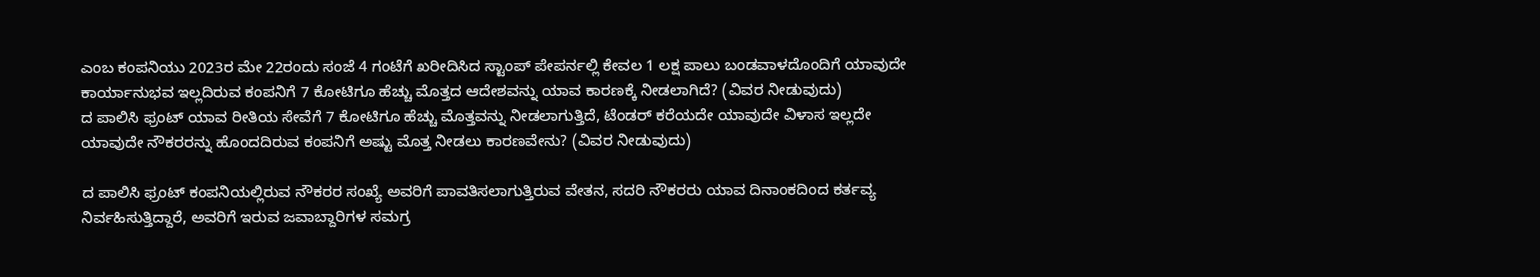ಎಂಬ ಕಂಪನಿಯು 2023ರ ಮೇ 22ರಂದು ಸಂಜೆ 4 ಗಂಟೆಗೆ ಖರೀದಿಸಿದ ಸ್ಟಾಂಪ್ ಪೇಪರ್ನಲ್ಲಿ ಕೇವಲ 1 ಲಕ್ಷ ಪಾಲು ಬಂಡವಾಳದೊಂದಿಗೆ ಯಾವುದೇ ಕಾರ್ಯಾನುಭವ ಇಲ್ಲದಿರುವ ಕಂಪನಿಗೆ 7 ಕೋಟಿಗೂ ಹೆಚ್ಚು ಮೊತ್ತದ ಆದೇಶವನ್ನು ಯಾವ ಕಾರಣಕ್ಕೆ ನೀಡಲಾಗಿದೆ? (ವಿವರ ನೀಡುವುದು)
ದ ಪಾಲಿಸಿ ಫ್ರಂಟ್ ಯಾವ ರೀತಿಯ ಸೇವೆಗೆ 7 ಕೋಟಿಗೂ ಹೆಚ್ಚು ಮೊತ್ತವನ್ನು ನೀಡಲಾಗುತ್ತಿದೆ, ಟೆಂಡರ್ ಕರೆಯದೇ ಯಾವುದೇ ವಿಳಾಸ ಇಲ್ಲದೇ ಯಾವುದೇ ನೌಕರರನ್ನು ಹೊಂದದಿರುವ ಕಂಪನಿಗೆ ಅಷ್ಟು ಮೊತ್ತ ನೀಡಲು ಕಾರಣವೇನು? (ವಿವರ ನೀಡುವುದು)

ದ ಪಾಲಿಸಿ ಫ್ರಂಟ್ ಕಂಪನಿಯಲ್ಲಿರುವ ನೌಕರರ ಸಂಖ್ಯೆ ಅವರಿಗೆ ಪಾವತಿಸಲಾಗುತ್ತಿರುವ ವೇತನ, ಸದರಿ ನೌಕರರು ಯಾವ ದಿನಾಂಕದಿಂದ ಕರ್ತವ್ಯ ನಿರ್ವಹಿಸುತ್ತಿದ್ದಾರೆ, ಅವರಿಗೆ ಇರುವ ಜವಾಬ್ದಾರಿಗಳ ಸಮಗ್ರ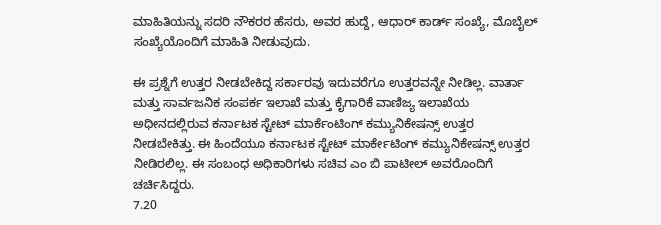ಮಾಹಿತಿಯನ್ನು ಸದರಿ ನೌಕರರ ಹೆಸರು, ಅವರ ಹುದ್ದೆ, ಆಧಾರ್ ಕಾರ್ಡ್ ಸಂಖ್ಯೆ, ಮೊಬೈಲ್ ಸಂಖ್ಯೆಯೊಂದಿಗೆ ಮಾಹಿತಿ ನೀಡುವುದು.

ಈ ಪ್ರಶ್ನೆಗೆ ಉತ್ತರ ನೀಡಬೇಕಿದ್ದ ಸರ್ಕಾರವು ಇದುವರೆಗೂ ಉತ್ತರವನ್ನೇ ನೀಡಿಲ್ಲ. ವಾರ್ತಾ ಮತ್ತು ಸಾರ್ವಜನಿಕ ಸಂಪರ್ಕ ಇಲಾಖೆ ಮತ್ತು ಕೈಗಾರಿಕೆ ವಾಣಿಜ್ಯ ಇಲಾಖೆಯ ಅಧೀನದಲ್ಲಿರುವ ಕರ್ನಾಟಕ ಸ್ಟೇಟ್ ಮಾರ್ಕೆಂಟಿಂಗ್ ಕಮ್ಯುನಿಕೇಷನ್ಸ್ ಉತ್ತರ ನೀಡಬೇಕಿತ್ತು. ಈ ಹಿಂದೆಯೂ ಕರ್ನಾಟಕ ಸ್ಟೇಟ್ ಮಾರ್ಕೇಟಿಂಗ್ ಕಮ್ಯುನಿಕೇಷನ್ಸ್ ಉತ್ತರ ನೀಡಿರಲಿಲ್ಲ. ಈ ಸಂಬಂಧ ಅಧಿಕಾರಿಗಳು ಸಚಿವ ಎಂ ಬಿ ಪಾಟೀಲ್ ಅವರೊಂದಿಗೆ ಚರ್ಚಿಸಿದ್ದರು.
7.20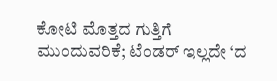ಕೋಟಿ ಮೊತ್ತದ ಗುತ್ತಿಗೆ ಮುಂದುವರಿಕೆ; ಟೆಂಡರ್ ಇಲ್ಲದೇ ‘ದ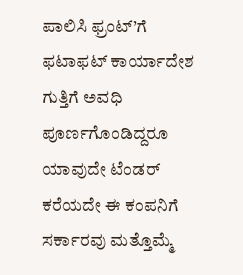ಪಾಲಿಸಿ ಫ್ರಂಟ್’ಗೆ ಫಟಾಫಟ್ ಕಾರ್ಯಾದೇಶ
ಗುತ್ತಿಗೆ ಅವಧಿ ಪೂರ್ಣಗೊಂಡಿದ್ದರೂ ಯಾವುದೇ ಟೆಂಡರ್ ಕರೆಯದೇ ಈ ಕಂಪನಿಗೆ ಸರ್ಕಾರವು ಮತ್ತೊಮ್ಮೆ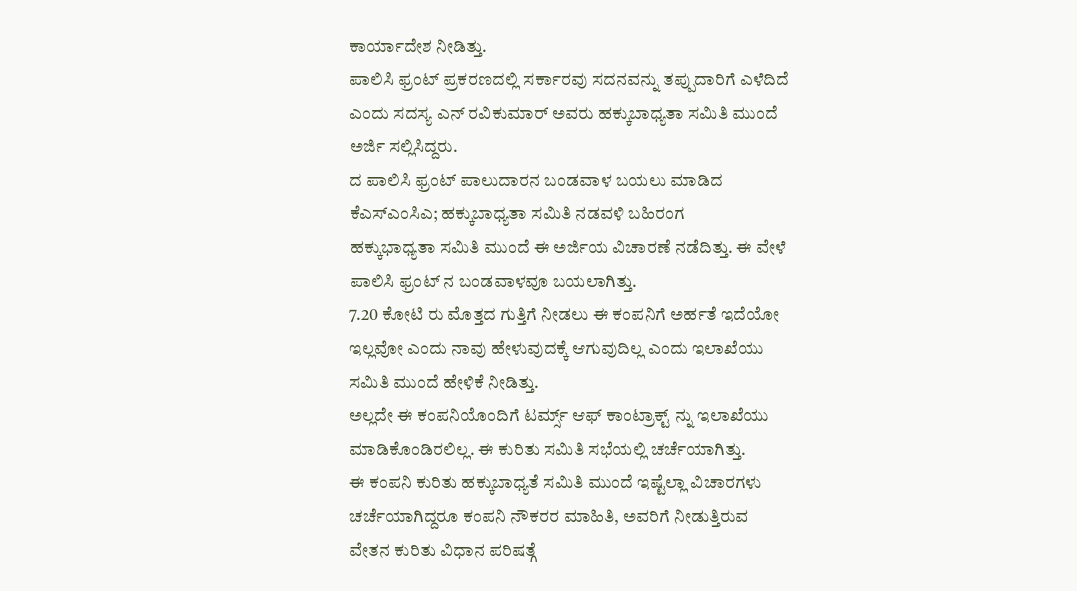ಕಾರ್ಯಾದೇಶ ನೀಡಿತ್ತು.
ಪಾಲಿಸಿ ಫ್ರಂಟ್ ಪ್ರಕರಣದಲ್ಲಿ ಸರ್ಕಾರವು ಸದನವನ್ನು ತಪ್ಪುದಾರಿಗೆ ಎಳೆದಿದೆ ಎಂದು ಸದಸ್ಯ ಎನ್ ರವಿಕುಮಾರ್ ಅವರು ಹಕ್ಕುಬಾಧ್ಯತಾ ಸಮಿತಿ ಮುಂದೆ ಅರ್ಜಿ ಸಲ್ಲಿಸಿದ್ದರು.
ದ ಪಾಲಿಸಿ ಫ್ರಂಟ್ ಪಾಲುದಾರನ ಬಂಡವಾಳ ಬಯಲು ಮಾಡಿದ ಕೆಎಸ್ಎಂಸಿಎ; ಹಕ್ಕುಬಾಧ್ಯತಾ ಸಮಿತಿ ನಡವಳಿ ಬಹಿರಂಗ
ಹಕ್ಕುಭಾಧ್ಯತಾ ಸಮಿತಿ ಮುಂದೆ ಈ ಅರ್ಜಿಯ ವಿಚಾರಣೆ ನಡೆದಿತ್ತು. ಈ ವೇಳೆ ಪಾಲಿಸಿ ಫ್ರಂಟ್ ನ ಬಂಡವಾಳವೂ ಬಯಲಾಗಿತ್ತು.
7.20 ಕೋಟಿ ರು ಮೊತ್ತದ ಗುತ್ತಿಗೆ ನೀಡಲು ಈ ಕಂಪನಿಗೆ ಅರ್ಹತೆ ಇದೆಯೋ ಇಲ್ಲವೋ ಎಂದು ನಾವು ಹೇಳುವುದಕ್ಕೆ ಆಗುವುದಿಲ್ಲ ಎಂದು ಇಲಾಖೆಯು ಸಮಿತಿ ಮುಂದೆ ಹೇಳಿಕೆ ನೀಡಿತ್ತು.
ಅಲ್ಲದೇ ಈ ಕಂಪನಿಯೊಂದಿಗೆ ಟರ್ಮ್ಸ್ ಆಫ್ ಕಾಂಟ್ರಾಕ್ಟ್ ನ್ನು ಇಲಾಖೆಯು ಮಾಡಿಕೊಂಡಿರಲಿಲ್ಲ. ಈ ಕುರಿತು ಸಮಿತಿ ಸಭೆಯಲ್ಲಿ ಚರ್ಚೆಯಾಗಿತ್ತು.
ಈ ಕಂಪನಿ ಕುರಿತು ಹಕ್ಕುಬಾಧ್ಯತೆ ಸಮಿತಿ ಮುಂದೆ ಇಷ್ಟೆಲ್ಲಾ ವಿಚಾರಗಳು ಚರ್ಚೆಯಾಗಿದ್ದರೂ ಕಂಪನಿ ನೌಕರರ ಮಾಹಿತಿ, ಅವರಿಗೆ ನೀಡುತ್ತಿರುವ ವೇತನ ಕುರಿತು ವಿಧಾನ ಪರಿಷತ್ಗೆ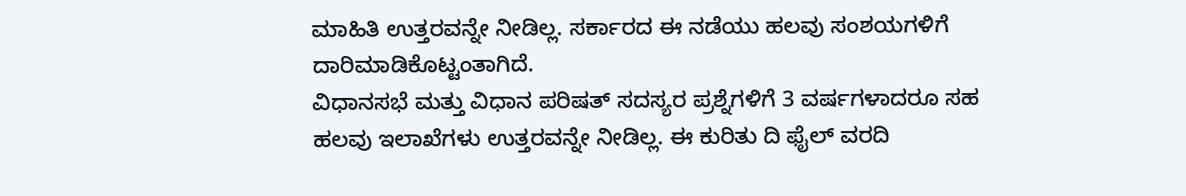ಮಾಹಿತಿ ಉತ್ತರವನ್ನೇ ನೀಡಿಲ್ಲ. ಸರ್ಕಾರದ ಈ ನಡೆಯು ಹಲವು ಸಂಶಯಗಳಿಗೆ ದಾರಿಮಾಡಿಕೊಟ್ಟಂತಾಗಿದೆ.
ವಿಧಾನಸಭೆ ಮತ್ತು ವಿಧಾನ ಪರಿಷತ್ ಸದಸ್ಯರ ಪ್ರಶ್ನೆಗಳಿಗೆ 3 ವರ್ಷಗಳಾದರೂ ಸಹ ಹಲವು ಇಲಾಖೆಗಳು ಉತ್ತರವನ್ನೇ ನೀಡಿಲ್ಲ. ಈ ಕುರಿತು ದಿ ಫೈಲ್ ವರದಿ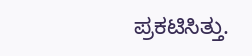ಪ್ರಕಟಿಸಿತ್ತು.